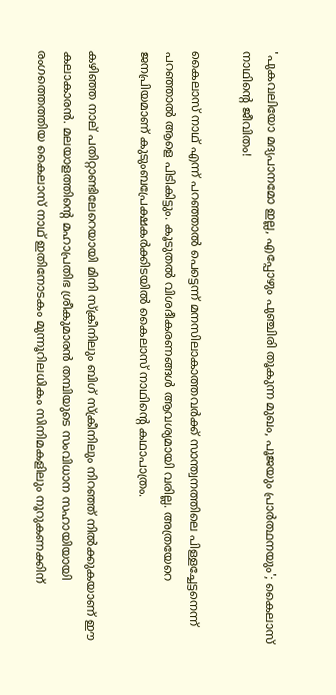'പുകവലിയോ മദ്യപാനമോ ഇല്ല, എപ്പോഴും പുഞ്ചിരി തൂകുന്ന മുഖം, പൂജയും പ്രാർത്ഥനയും'; കൈലാസ് നാഥിന്റെ ജീവിതം!

കൈലാസ് നാഥ് എന്ന് പറഞ്ഞാൽ പെട്ടെന്ന് മനസിലാകാത്തവർക്ക് സാന്ത്വനത്തിലെ പിള്ളച്ചേട്ടനെന്ന് പറഞ്ഞാൽ ആളെ പിടികിട്ടും. കൂടുതൽ വിശദീകരണങ്ങള്‍ ആവശ്യമായി വരില്ല. അത്രയേറെ ജനപ്രിയമാണ് കുടുംബപ്രേക്ഷകർക്കിടയിൽ കൈലാസ് നാഥിന്റെ കഥാപാത്രം.

കഴിഞ്ഞ നാല് പതിറ്റാണ്ടിലേറെയായി മിനി സ്ക്രീനിലും ബിഗ് സ്ക്രീനിലും നിറഞ്ഞ് നിൽക്കുകയാണ് ഈ കലാകാരൻ. മലയാളത്തിന്റെ മഹാപ്രതിഭ ശ്രീകുമാരൻ തമ്പിയുടെ സംവിധാന സഹായിയായി രംഗത്തെത്തിയ കൈലാസ് നാഥ് ഇതിനോടകം മുന്നൂറിലധികം സിനിമകളിലും നൂറുകണക്കിന്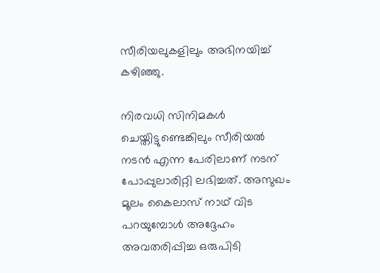സീരിയലുകളിലും അഭിനയിച്ച് കഴിഞ്ഞു.

നിരവധി സിനിമകൾ ചെയ്തിട്ടുണ്ടെങ്കിലും സീരിയൽ നടൻ എന്ന പേരിലാണ് നടന് പോപ്പുലാരിറ്റി ലഭിച്ചത്. അസുഖം മൂലം കൈലാസ് നാഥ് വിട പറയുമ്പോൾ അദ്ദേഹം അവതരിപ്പിച്ച ഒരുപിടി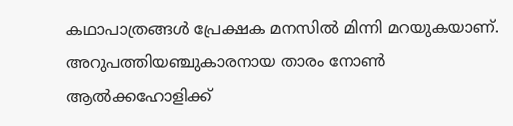കഥാപാത്രങ്ങൾ പ്രേക്ഷക മനസിൽ മിന്നി മറയുകയാണ്. അറുപത്തിയഞ്ചുകാരനായ താരം നോണ്‍ ആല്‍ക്കഹോളിക്ക്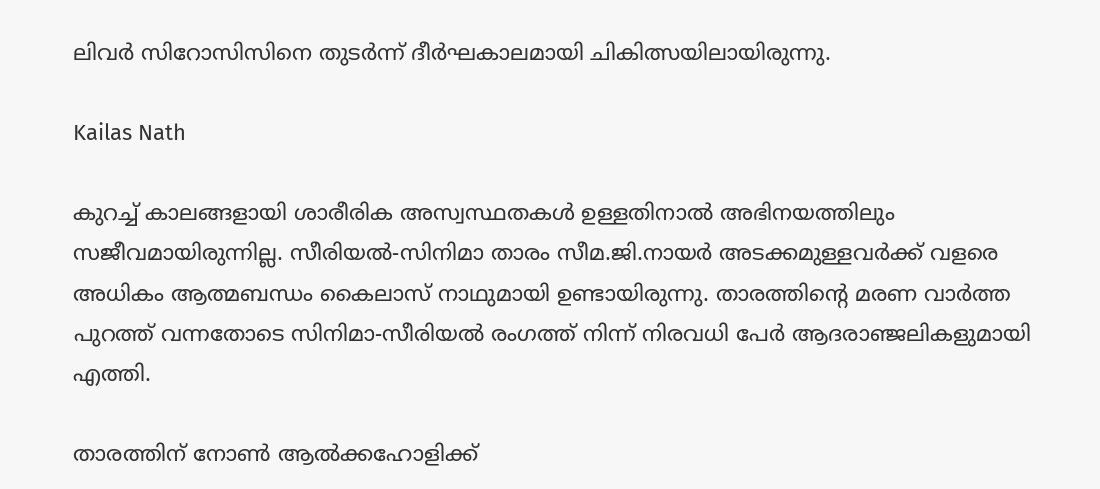ലിവര്‍ സിറോസിസിനെ തുടര്‍ന്ന് ദീര്‍ഘകാലമായി ചികിത്സയിലായിരുന്നു.

Kailas Nath

കുറച്ച് കാലങ്ങളായി ശാരീരിക അസ്വസ്ഥതകൾ ഉള്ളതിനാൽ അഭിനയത്തിലും സജീവമായിരുന്നില്ല. സീരിയൽ-സിനിമാ താരം സീമ.ജി.നായർ അടക്കമുള്ളവർക്ക് വളരെ അധികം ആത്മബന്ധം കൈലാസ് നാഥുമായി ഉണ്ടായിരുന്നു. താരത്തിന്റെ മരണ വാർത്ത പുറത്ത് വന്നതോടെ സിനിമാ-സീരിയൽ രംഗത്ത് നിന്ന് നിരവധി പേർ ആദരാഞ്ജലികളുമായി എത്തി.

താരത്തിന് നോണ്‍ ആല്‍ക്കഹോളിക്ക്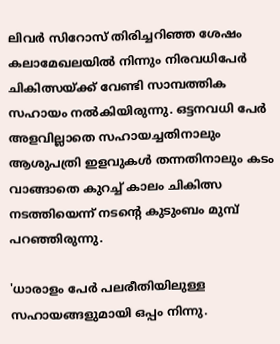ലിവര്‍ സിറോസ് തിരിച്ചറിഞ്ഞ ശേഷം കലാമേഖലയിൽ നിന്നും നിരവധിപേർ ചികിത്സയ്ക്ക് വേണ്ടി സാമ്പത്തിക സഹായം നൽകിയിരുന്നു. ഒട്ടനവധി പേർ അളവില്ലാതെ സഹായച്ചതിനാലും ആശുപത്രി ഇളവുകൾ തന്നതിനാലും കടം വാങ്ങാതെ കുറച്ച് കാലം ചികിത്സ നടത്തിയെന്ന് നടന്റെ കുടുംബം മുമ്പ് പറഞ്ഞിരുന്നു.

'ധാരാളം പേർ പലരീതിയിലുള്ള സഹായങ്ങളുമായി ഒപ്പം നിന്നു.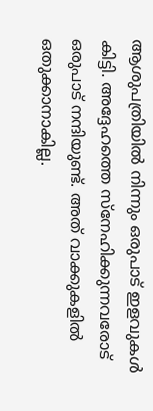ആശുപത്രിയിൽ നിന്നും ഒരുപാട് ഇളവുകൾ കിട്ടി. അദ്ദേഹത്തെ സ്നേഹിക്കുന്നവരോട് ഒരുപാട് നന്ദിയുണ്ട്. അത് വാക്കുകളിൽ ഒതുക്കാനാകില്ല.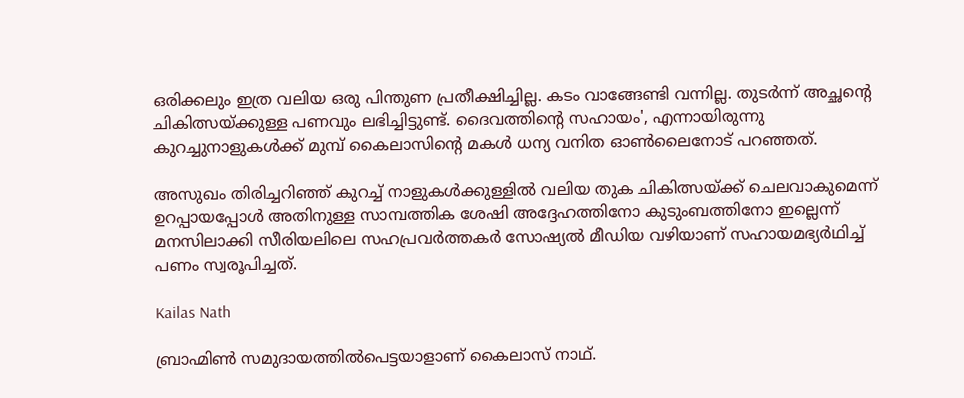ഒരിക്കലും ഇത്ര വലിയ ഒരു പിന്തുണ പ്രതീക്ഷിച്ചില്ല. കടം വാങ്ങേണ്ടി വന്നില്ല. തുടർന്ന് അച്ഛന്റെ ചികിത്സയ്ക്കുള്ള പണവും ലഭിച്ചിട്ടുണ്ട്. ദൈവത്തിന്റെ സഹായം', എന്നായിരുന്നു കുറച്ചുനാളുകൾക്ക് മുമ്പ് കൈലാസിന്റെ മകൾ ധന്യ വനിത ഓൺലൈനോട് പറഞ്ഞത്.

അസുഖം തിരിച്ചറിഞ്ഞ് കുറച്ച് നാളുകൾക്കുള്ളിൽ വലിയ തുക ചികിത്സയ്ക്ക് ചെലവാകുമെന്ന് ഉറപ്പായപ്പോൾ അതിനുള്ള സാമ്പത്തിക ശേഷി അദ്ദേഹത്തിനോ കുടുംബത്തിനോ ഇല്ലെന്ന് മനസിലാക്കി സീരിയലിലെ സഹപ്രവർത്തകർ സോഷ്യൽ മീഡിയ വഴിയാണ് സഹായമഭ്യർഥിച്ച് പണം സ്വരൂപിച്ചത്.

Kailas Nath

ബ്രാഹ്മിൺ സമുദായത്തിൽപെട്ടയാളാണ് കൈലാസ് നാഥ്.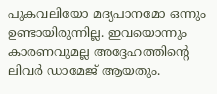പുകവലിയോ മദ്യപാനമോ ഒന്നും ഉണ്ടായിരുന്നില്ല. ഇവയൊന്നും കാരണവുമല്ല അദ്ദേഹത്തിന്റെ ലിവർ ഡാമേജ് ആയതും.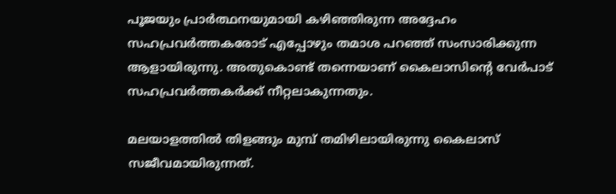പൂജയും പ്രാർത്ഥനയുമായി കഴിഞ്ഞിരുന്ന അദ്ദേഹം സഹപ്രവർത്തകരോട് എപ്പോഴും തമാശ പറഞ്ഞ് സംസാരിക്കുന്ന ആളായിരുന്നു. അതുകൊണ്ട് തന്നെയാണ് കൈലാസിന്റെ വേർപാട് സഹപ്രവർത്തകർക്ക് നീറ്റലാകുന്നതും.

മലയാളത്തിൽ തിളങ്ങും മുമ്പ് തമിഴിലായിരുന്നു കൈലാസ് സജീവമായിരുന്നത്.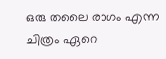ഒരു തലൈ രാഗം എന്ന ചിത്രം ഏറെ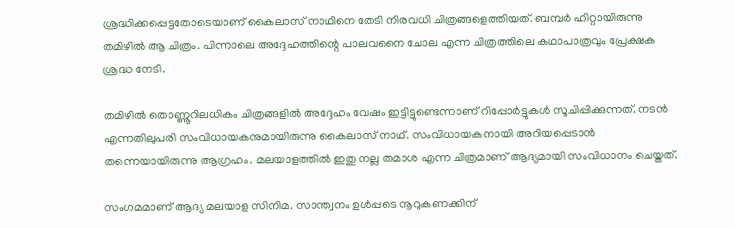ശ്രദ്ധിക്കപ്പെട്ടതോടെയാണ് കൈലാസ് നാഥിനെ തേടി നിരവധി ചിത്രങ്ങളെത്തിയത്. ബമ്പർ ഹിറ്റായിരുന്നു തമിഴിൽ ആ ചിത്രം. പിന്നാലെ അദ്ദേഹത്തിന്റെ പാലവനൈ ചോല എന്ന ചിത്രത്തിലെ കഥാപാത്രവും പ്രേക്ഷക ശ്രദ്ധ നേടി.

തമിഴിൽ തൊണ്ണൂറിലധികം ചിത്രങ്ങളിൽ അദ്ദേഹം വേഷം ഇട്ടിട്ടുണ്ടെന്നാണ് റിപ്പോർട്ടുകൾ സൂചിപ്പിക്കുന്നത്. നടൻ എന്നതിലുപരി സംവിധായകനുമായിരുന്നു കൈലാസ് നാഥ്. സംവിധായകനായി അറിയപ്പെടാൻ തന്നെയായിരുന്നു ആഗ്രഹം. മലയാളത്തിൽ ഇതു നല്ല തമാശ എന്ന ചിത്രമാണ് ആദ്യമായി സംവിധാനം ചെയ്തത്.

സംഗമമാണ് ആദ്യ മലയാള സിനിമ. സാന്ത്വനം ഉൾപ്പടെ നൂറുകണക്കിന്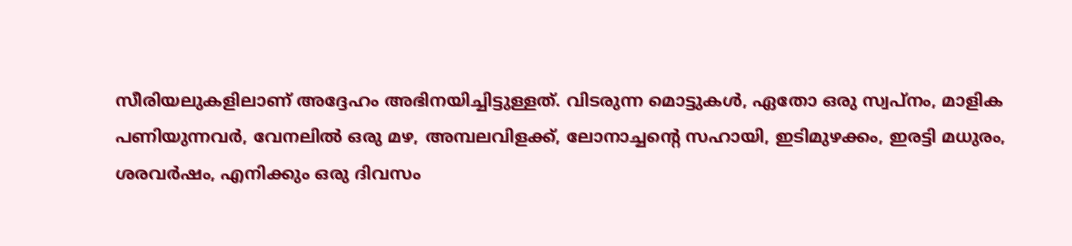സീരിയലുകളിലാണ് അദ്ദേഹം അഭിനയിച്ചിട്ടുള്ളത്. വിടരുന്ന മൊട്ടുകൾ, ഏതോ ഒരു സ്വപ്നം, മാളിക പണിയുന്നവർ, വേനലിൽ ഒരു മഴ, അമ്പലവിളക്ക്, ലോനാച്ചന്റെ സഹായി, ഇടിമുഴക്കം, ഇരട്ടി മധുരം, ശരവർഷം, എനിക്കും ഒരു ദിവസം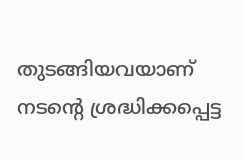തുടങ്ങിയവയാണ് നടന്റെ ശ്രദ്ധിക്കപ്പെട്ട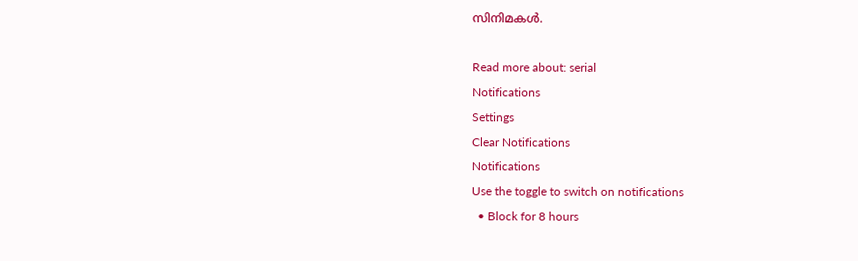സിനിമകൾ.

Read more about: serial
Notifications
Settings
Clear Notifications
Notifications
Use the toggle to switch on notifications
  • Block for 8 hours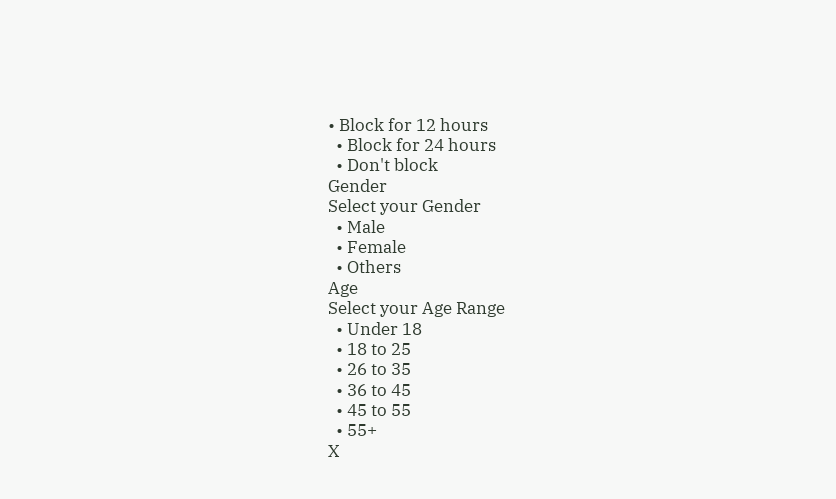• Block for 12 hours
  • Block for 24 hours
  • Don't block
Gender
Select your Gender
  • Male
  • Female
  • Others
Age
Select your Age Range
  • Under 18
  • 18 to 25
  • 26 to 35
  • 36 to 45
  • 45 to 55
  • 55+
X